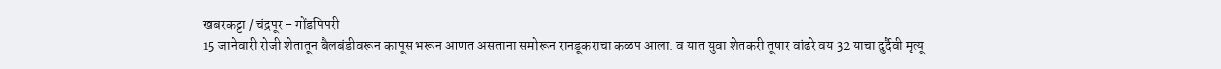खबरकट्टा / चंद्रपूर - गोंडपिपरी
15 जानेवारी रोजी शेतातून बैलबंडीवरून कापूस भरून आणत असताना समोरून रानडूकराचा कळप आला. व यात युवा शेतकरी तूषार वांढरे वय 32 याचा दुर्दैवी मृत्यू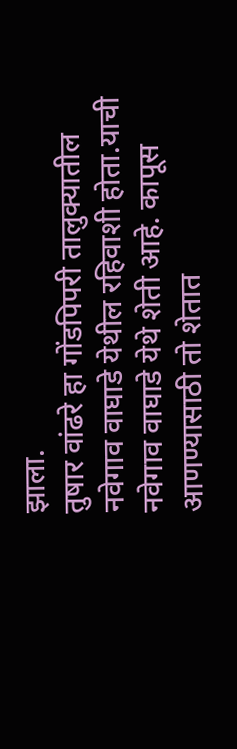झाला.
तुषार वांढरे हा गोंडपिपरी तालुक्यातील नवेगाव वाघाडे येथील रहिवाशी होता.याची नवेगाव वाघाडे येथे शेती आहे. कापूस आणण्यासाठी तो शेतात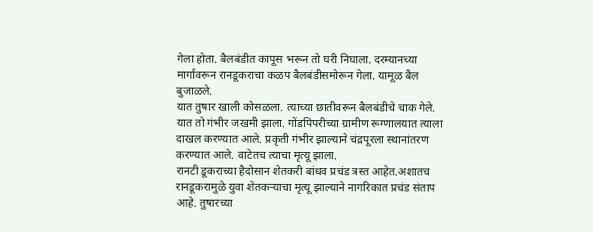गेला होता. बैलबंडीत कापूस भरून तो घरी निघाला. दरम्यानच्या मार्गावरून रानडूकराचा कळप बैलबंडीसमोरून गेला. यामूळ बैल बुजाळले.
यात तुषार खाली कोसळला. त्याच्या छातीवरून बैलबंडीचे चाक गेले. यात तो गंभीर जखमी झाला. गोंडपिपरीच्या ग्रामीण रूग्णालयात त्याला दाखल करण्यात आले. प्रकृती गंभीर झाल्याने चंद्रपूरला स्थानांतरण करण्यात आले. वाटेतच त्याचा मृत्यू झाला.
रानटी डूकराच्या हैदोसान शेतकरी बांधव प्रचंड त्रस्त आहेत.अशातच रानडूकरामुळे युवा शेतकऱ्याचा मृत्यू झाल्याने नागरिकात प्रचंड संताप आहे. तुषारच्या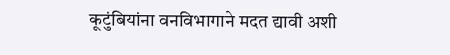कूटुंबियांना वनविभागाने मदत द्यावी अशी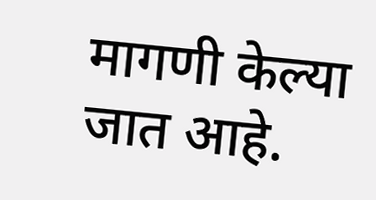मागणी केल्या जात आहे.